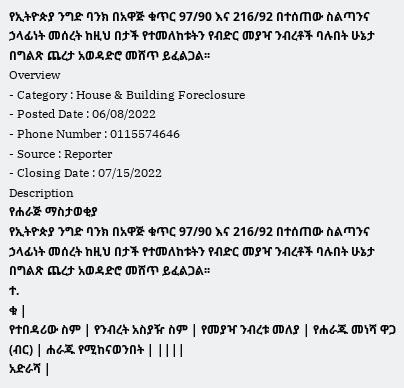የኢትዮጵያ ንግድ ባንክ በአዋጅ ቁጥር 97/90 እና 216/92 በተሰጠው ስልጣንና ኃላፊነት መሰረት ከዚህ በታች የተመለከቱትን የብድር መያዣ ንብረቶች ባሉበት ሁኔታ በግልጽ ጨረታ አወዳድሮ መሸጥ ይፈልጋል፡፡
Overview
- Category : House & Building Foreclosure
- Posted Date : 06/08/2022
- Phone Number : 0115574646
- Source : Reporter
- Closing Date : 07/15/2022
Description
የሐራጅ ማስታወቂያ
የኢትዮጵያ ንግድ ባንክ በአዋጅ ቁጥር 97/90 እና 216/92 በተሰጠው ስልጣንና ኃላፊነት መሰረት ከዚህ በታች የተመለከቱትን የብድር መያዣ ንብረቶች ባሉበት ሁኔታ በግልጽ ጨረታ አወዳድሮ መሸጥ ይፈልጋል፡፡
ተ.
ቁ |
የተበዳሪው ስም | የንብረት አስያዥ ስም | የመያዣ ንብረቱ መለያ | የሐራጁ መነሻ ዋጋ (ብር) | ሐራጁ የሚከናወንበት | ||||
አድራሻ |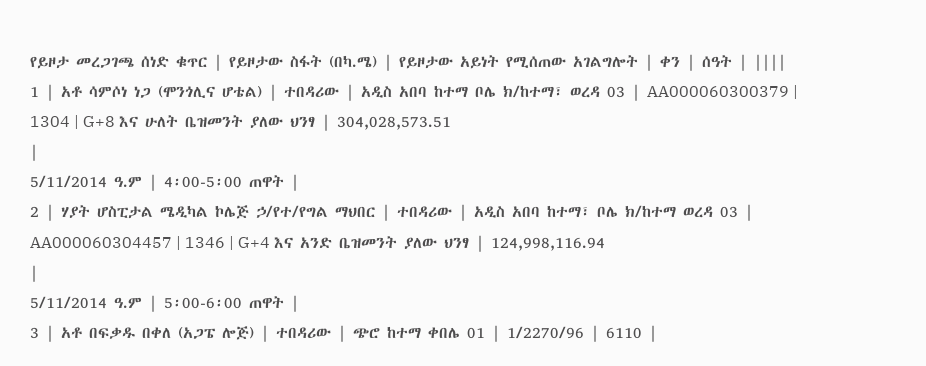የይዞታ መረጋገጫ ሰነድ ቁጥር | የይዞታው ስፋት (በካ.ሜ) | የይዞታው አይነት የሚሰጠው አገልግሎት | ቀን | ሰዓት | ||||
1 | አቶ ሳምሶነ ነጋ (ሞንጎሊና ሆቴል) | ተበዳሪው | አዲስ አበባ ከተማ ቦሌ ክ/ከተማ፣ ወረዳ 03 | AA000060300379 | 1304 | G+8 እና ሁለት ቤዝመንት ያለው ህንፃ | 304,028,573.51
|
5/11/2014 ዓ.ም | 4፡00-5፡00 ጠዋት |
2 | ሃያት ሆስፒታል ሜዲካል ኮሌጅ ኃ/የተ/የግል ማህበር | ተበዳሪው | አዲስ አበባ ከተማ፣ ቦሌ ክ/ከተማ ወረዳ 03 | AA000060304457 | 1346 | G+4 እና አንድ ቤዝመንት ያለው ህንፃ | 124,998,116.94
|
5/11/2014 ዓ.ም | 5፡00-6፡00 ጠዋት |
3 | አቶ በፍቃዱ በቀለ (አጋፔ ሎጅ) | ተበዳሪው | ጭሮ ከተማ ቀበሌ 01 | 1/2270/96 | 6110 |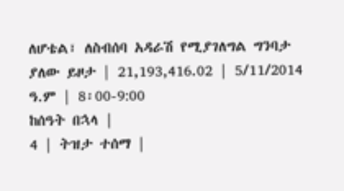ለሆቴል፣ ለስብሰባ አዳራሽ የሚያገለግል ግንባታ ያለው ይዞታ | 21,193,416.02 | 5/11/2014 ዓ.ም | 8፡00-9:00
ከሰዓት በኋላ |
4 | ትዝታ ተሰማ |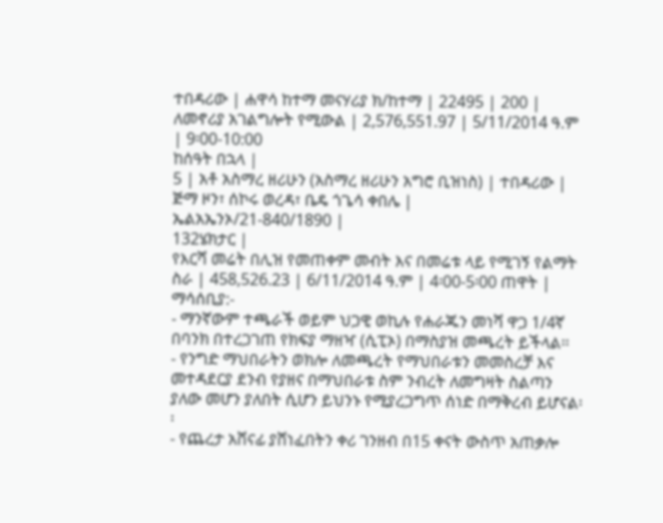ተበዳሪው | ሐዋሳ ከተማ መናሃሪያ ክ/ከተማ | 22495 | 200 | ለመኖሪያ አገልግሎት የሚውል | 2,576,551.97 | 5/11/2014 ዓ.ም | 9፡00-10:00
ከሰዓት በኋላ |
5 | አቶ አስማረ ዘሪሁን (አስማረ ዘሪሁን አግሮ ቢዝነስ) | ተበዳሪው | ጅማ ዞን፣ ሰኮሩ ወረዳ፣ ቤዴ ጎጌሳ ቀበሌ |
ኤልአኤንኦ/21-840/1890 |
132ሄክታር |
የእርሻ መሬት በሊዝ የመጠቀም መብት እና በመሬቱ ላይ የሚገኝ የልማት ስራ | 458,526.23 | 6/11/2014 ዓ.ም | 4፡00-5፡00 ጠዋት |
ማሳሰቢያ:-
- ማንኛውም ተጫራች ወይም ህጋዊ ወኪሉ የሐራጁን መነሻ ዋጋ 1/4ኛ በባንክ በተረጋገጠ የክፍያ ማዘዣ (ሲፒኦ) በማስያዝ መጫረት ይችላል፡፡
- የንግድ ማህበራትን ወክሎ ለመጫረት የማህበራቱን መመስረቻ እና መተዳደርያ ደንብ የያዘና በማህበራቱ ስም ንብረት ለመግዛት ስልጣን ያለው መሆን ያለበት ሲሆን ይህንኑ የሚያረጋግጥ ሰነድ በማቅረብ ይሆናል፡፡
- የጨረታ አሸናፊ ያሸነፈበትን ቀሪ ገንዘብ በ15 ቀናት ውስጥ አጠቃሎ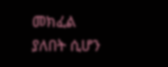መክፈል ያለበት ሲሆን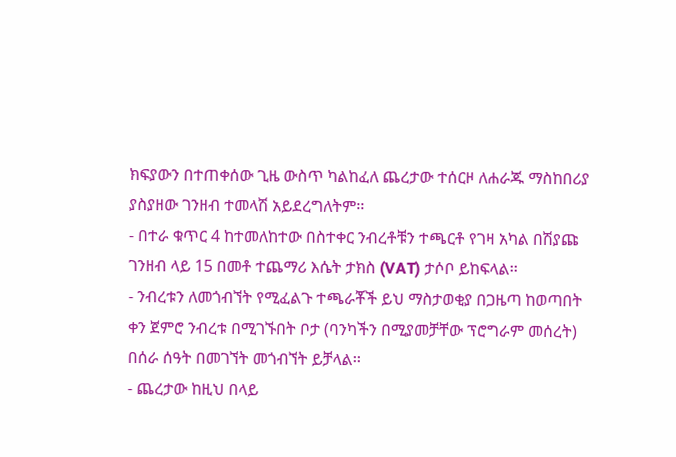ክፍያውን በተጠቀሰው ጊዜ ውስጥ ካልከፈለ ጨረታው ተሰርዞ ለሐራጁ ማስከበሪያ ያስያዘው ገንዘብ ተመላሽ አይደረግለትም፡፡
- በተራ ቁጥር 4 ከተመለከተው በስተቀር ንብረቶቹን ተጫርቶ የገዛ አካል በሽያጩ ገንዘብ ላይ 15 በመቶ ተጨማሪ እሴት ታክስ (VAT) ታሶቦ ይከፍላል፡፡
- ንብረቱን ለመጎብኘት የሚፈልጉ ተጫራቾች ይህ ማስታወቂያ በጋዜጣ ከወጣበት ቀን ጀምሮ ንብረቱ በሚገኙበት ቦታ (ባንካችን በሚያመቻቸው ፕሮግራም መሰረት) በሰራ ሰዓት በመገኘት መጎብኘት ይቻላል፡፡
- ጨረታው ከዚህ በላይ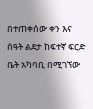በተጠቀሰው ቀን እና ሰዓት ልደታ ከፍተኛ ፍርድ ቤት አካባቢ በሚገኘው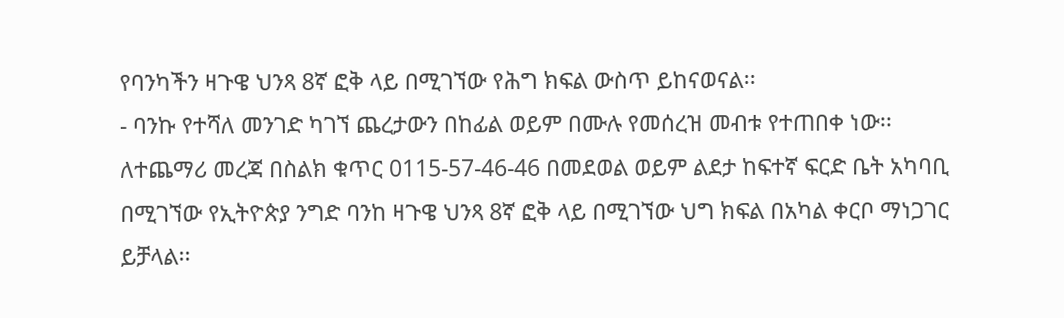የባንካችን ዛጉዌ ህንጻ 8ኛ ፎቅ ላይ በሚገኘው የሕግ ክፍል ውስጥ ይከናወናል፡፡
- ባንኩ የተሻለ መንገድ ካገኘ ጨረታውን በከፊል ወይም በሙሉ የመሰረዝ መብቱ የተጠበቀ ነው፡፡
ለተጨማሪ መረጃ በስልክ ቁጥር 0115-57-46-46 በመደወል ወይም ልደታ ከፍተኛ ፍርድ ቤት አካባቢ በሚገኘው የኢትዮጵያ ንግድ ባንከ ዛጉዌ ህንጻ 8ኛ ፎቅ ላይ በሚገኘው ህግ ክፍል በአካል ቀርቦ ማነጋገር ይቻላል፡፡